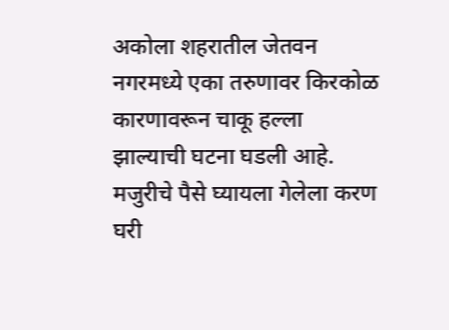अकोला शहरातील जेतवन नगरमध्ये एका तरुणावर किरकोळ कारणावरून चाकू हल्ला झाल्याची घटना घडली आहे. मजुरीचे पैसे घ्यायला गेलेला करण घरी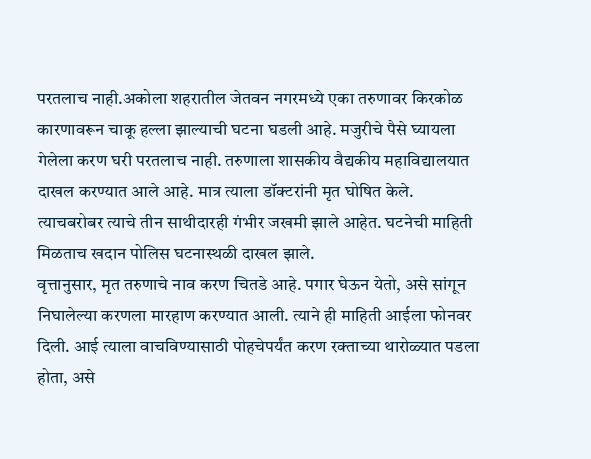परतलाच नाही.अकोला शहरातील जेतवन नगरमध्ये एका तरुणावर किरकोळ कारणावरून चाकू हल्ला झाल्याची घटना घडली आहे. मजुरीचे पैसे घ्यायला गेलेला करण घरी परतलाच नाही. तरुणाला शासकीय वैद्यकीय महाविद्यालयात दाखल करण्यात आले आहे. मात्र त्याला डॉक्टरांनी मृत घोषित केले. त्याचबरोबर त्याचे तीन साथीदारही गंभीर जखमी झाले आहेत. घटनेची माहिती मिळताच खदान पोलिस घटनास्थळी दाखल झाले.
वृत्तानुसार, मृत तरुणाचे नाव करण चितडे आहे. पगार घेऊन येतो, असे सांगून निघालेल्या करणला मारहाण करण्यात आली. त्याने ही माहिती आईला फोनवर दिली. आई त्याला वाचविण्यासाठी पोहचेपर्यंत करण रक्ताच्या थारोळ्यात पडला होता, असे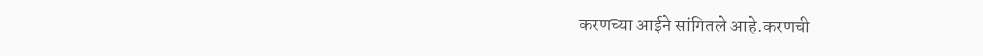करणच्या आईने सांगितले आहे.करणची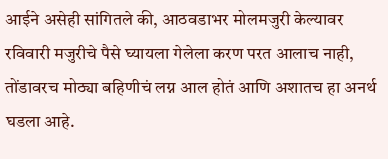आईने असेही सांगितले की, आठवडाभर मोलमजुरी केल्यावर रविवारी मजुरीचे पैसे घ्यायला गेलेला करण परत आलाच नाही, तोंडावरच मोठ्या बहिणीचं लग्न आल होतं आणि अशातच हा अनर्थ घडला आहे.